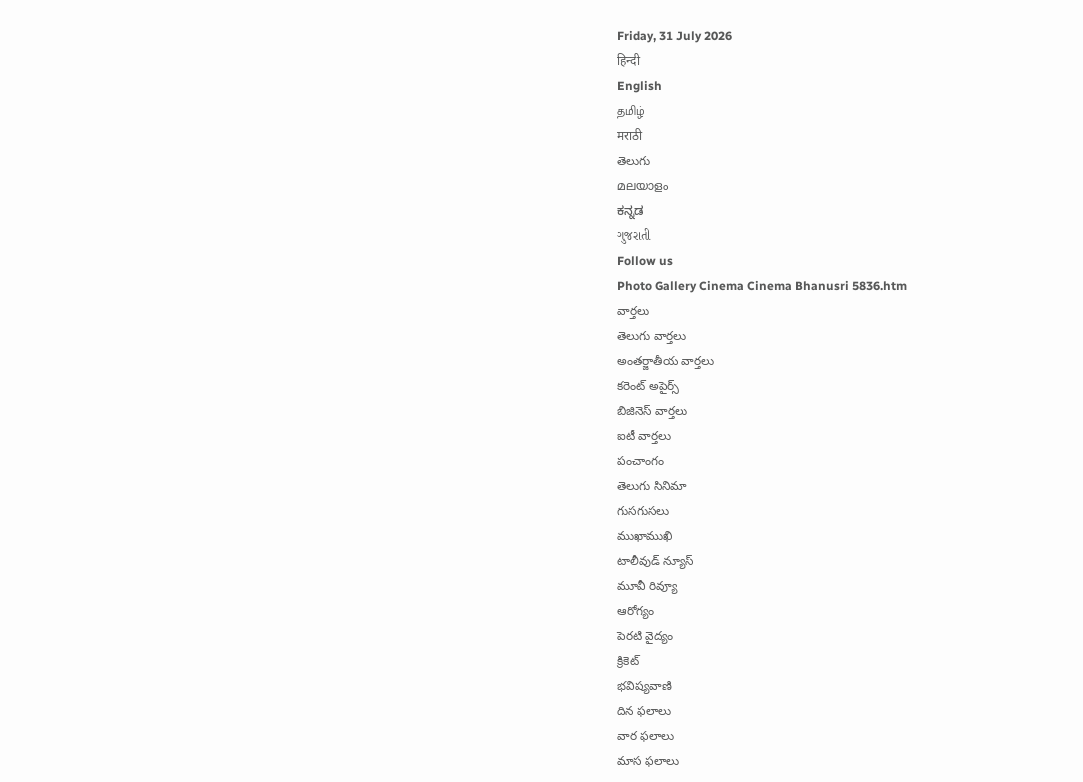Friday, 31 July 2026
हिन्दी
English
தமிழ்
मराठी
తెలుగు
മലയാളം
ಕನ್ನಡ
ગુજરાતી
Follow us
Photo Gallery Cinema Cinema Bhanusri 5836.htm
వార్తలు
తెలుగు వార్తలు
అంతర్జాతీయ వార్తలు
కరెంట్ అపైర్స్
బిజినెస్ వార్తలు
ఐటీ వార్తలు
పంచాంగం
తెలుగు సినిమా
గుసగుసలు
ముఖాముఖి
టాలీవుడ్ న్యూస్
మూవీ రివ్యూ
ఆరోగ్యం
పెరటి వైద్యం
క్రికెట్
భవిష్యవాణి
దిన ఫలాలు
వార ఫలాలు
మాస ఫలాలు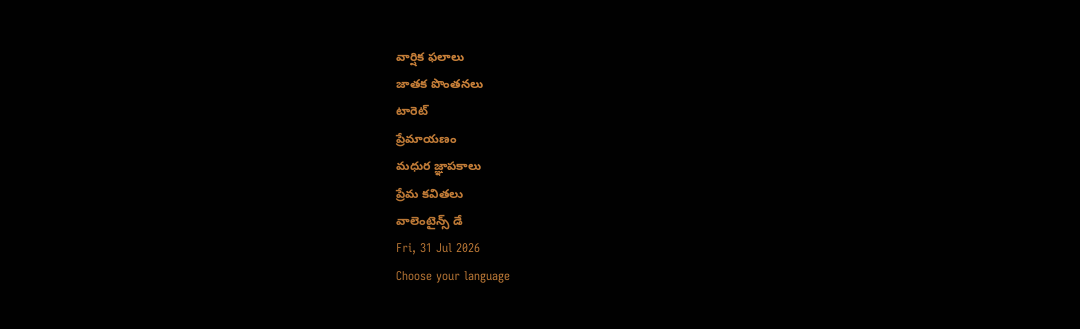వార్షిక ఫలాలు
జాతక పొంతనలు
టారెట్
ప్రేమాయణం
మధుర జ్ఞాపకాలు
ప్రేమ కవితలు
వాలెంటైన్స్ డే
Fri, 31 Jul 2026
Choose your language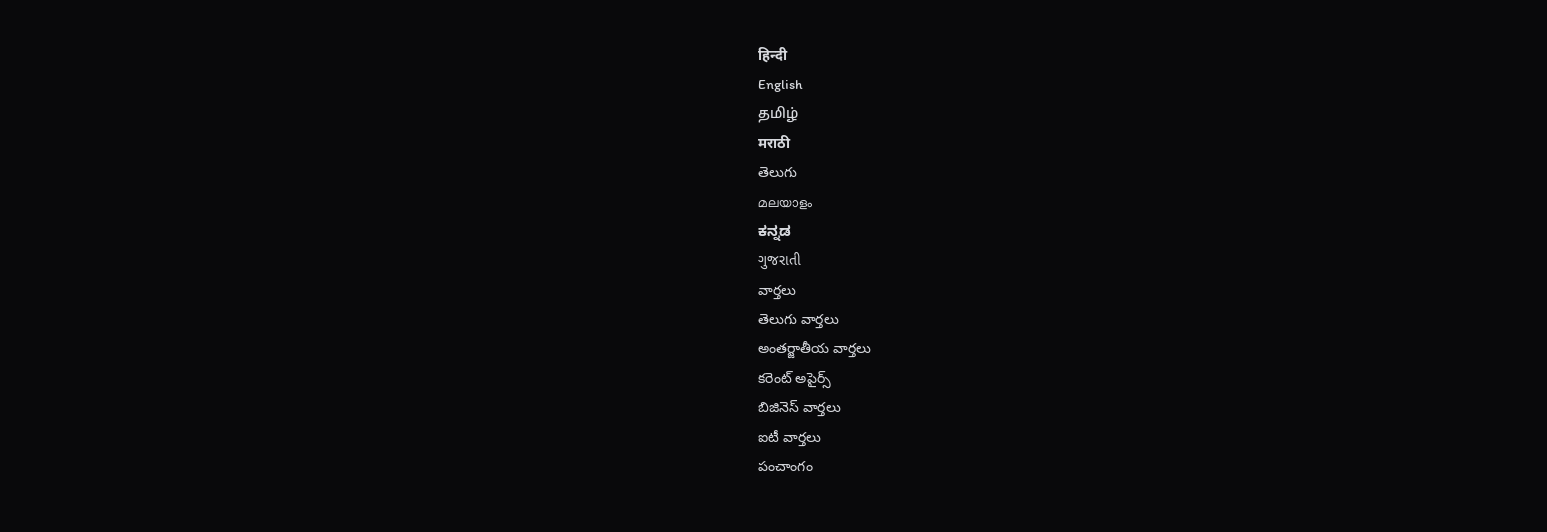हिन्दी
English
தமிழ்
मराठी
తెలుగు
മലയാളം
ಕನ್ನಡ
ગુજરાતી
వార్తలు
తెలుగు వార్తలు
అంతర్జాతీయ వార్తలు
కరెంట్ అపైర్స్
బిజినెస్ వార్తలు
ఐటీ వార్తలు
పంచాంగం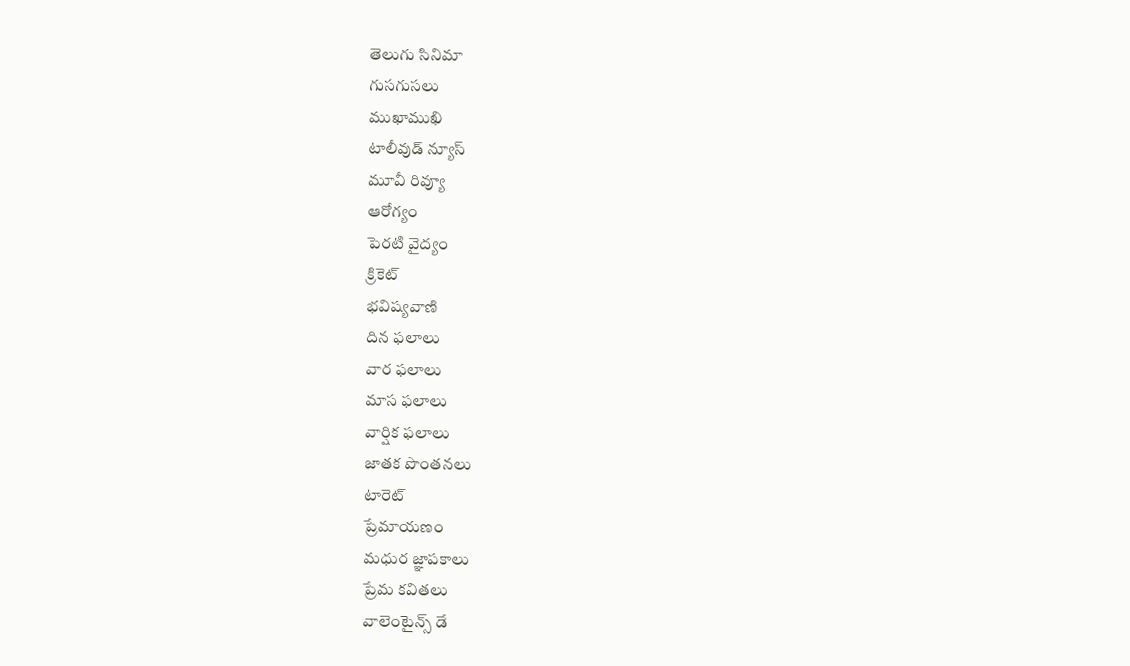తెలుగు సినిమా
గుసగుసలు
ముఖాముఖి
టాలీవుడ్ న్యూస్
మూవీ రివ్యూ
ఆరోగ్యం
పెరటి వైద్యం
క్రికెట్
భవిష్యవాణి
దిన ఫలాలు
వార ఫలాలు
మాస ఫలాలు
వార్షిక ఫలాలు
జాతక పొంతనలు
టారెట్
ప్రేమాయణం
మధుర జ్ఞాపకాలు
ప్రేమ కవితలు
వాలెంటైన్స్ డే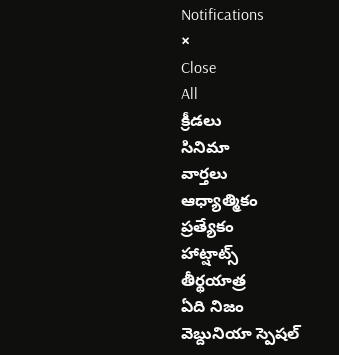Notifications
×
Close
All
క్రీడలు
సినిమా
వార్తలు
ఆధ్యాత్మికం
ప్రత్యేకం
హాట్షాట్స్
తీర్థయాత్ర
ఏది నిజం
వెబ్దునియా స్పెషల్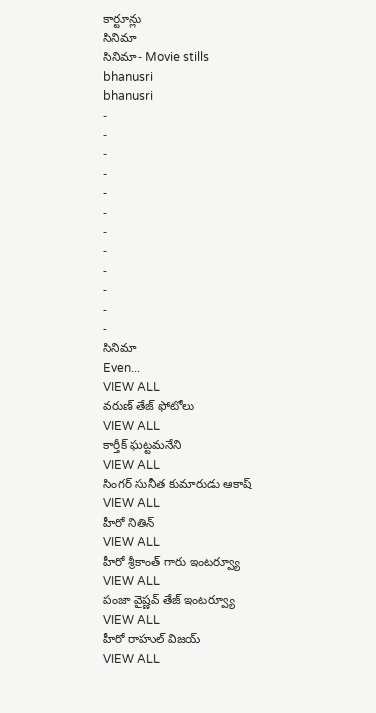కార్టూన్లు
సినిమా
సినిమా- Movie stills
bhanusri
bhanusri
-
-
-
-
-
-
-
-
-
-
-
-
సినిమా
Even...
VIEW ALL
వరుణ్ తేజ్ ఫోటోలు
VIEW ALL
కార్తీక్ ఘట్టమనేని
VIEW ALL
సింగర్ సునీత కుమారుడు ఆకాష్
VIEW ALL
హీరో నితిన్
VIEW ALL
హీరో శ్రీకాంత్ గారు ఇంటర్వ్యూ
VIEW ALL
పంజా వైష్ణవ్ తేజ్ ఇంటర్వ్యూ
VIEW ALL
హీరో రాహుల్ విజయ్
VIEW ALL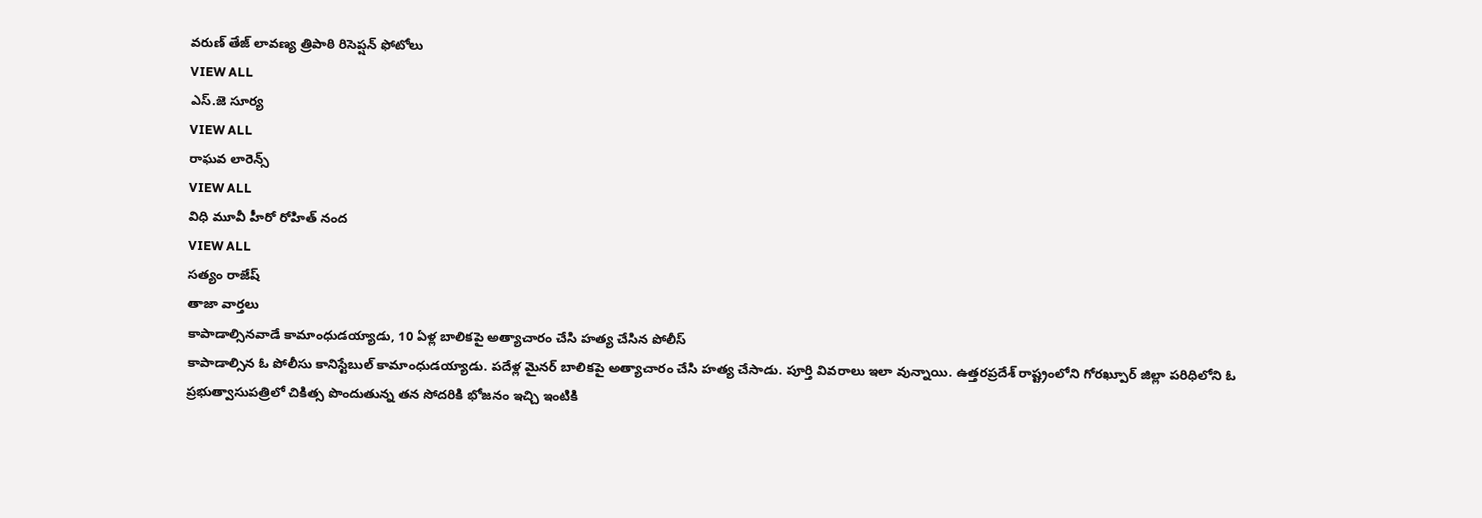వరుణ్ తేజ్ లావణ్య త్రిపాఠి రిసెప్షన్ ఫోటోలు
VIEW ALL
ఎస్.జె సూర్య
VIEW ALL
రాఘవ లారెన్స్
VIEW ALL
విధి మూవీ హీరో రోహిత్ నంద
VIEW ALL
సత్యం రాజేష్
తాజా వార్తలు
కాపాడాల్సినవాడే కామాంధుడయ్యాడు, 10 ఏళ్ల బాలికపై అత్యాచారం చేసి హత్య చేసిన పోలీస్
కాపాడాల్సిన ఓ పోలీసు కానిస్టేబుల్ కామాంధుడయ్యాడు. పదేళ్ల మైనర్ బాలికపై అత్యాచారం చేసి హత్య చేసాడు. పూర్తి వివరాలు ఇలా వున్నాయి. ఉత్తరప్రదేశ్ రాష్ట్రంలోని గోరఖ్పూర్ జిల్లా పరిధిలోని ఓ ప్రభుత్వాసుపత్రిలో చికిత్స పొందుతున్న తన సోదరికి భోజనం ఇచ్చి ఇంటికి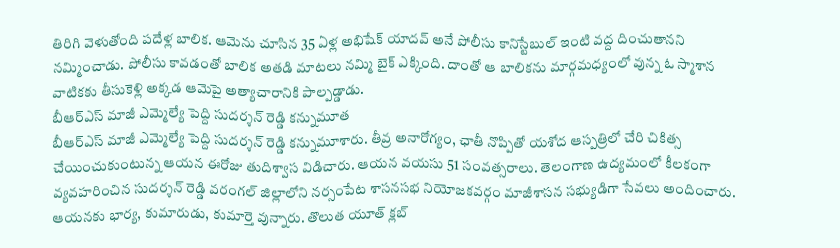తిరిగి వెళుతోంది పదేళ్ల బాలిక. ఆమెను చూసిన 35 ఏళ్ల అభిషేక్ యాదవ్ అనే పోలీసు కానిస్టేబుల్ ఇంటి వద్ద దించుతానని నమ్మించాడు. పోలీసు కావడంతో బాలిక అతడి మాటలు నమ్మి బైక్ ఎక్కింది. దాంతో ఆ బాలికను మార్గమధ్యంలో వున్న ఓ స్మాశాన వాటికకు తీసుకెళ్లి అక్కడ ఆమెపై అత్యాచారానికి పాల్పడ్డాడు.
బీఆర్ఎస్ మాజీ ఎమ్మెల్యే పెద్ది సుదర్శన్ రెడ్డి కన్నుమూత
బీఆర్ఎస్ మాజీ ఎమ్మెల్యే పెద్ది సుదర్శన్ రెడ్డి కన్నుమూశారు. తీవ్ర అనారోగ్యం, ఛాతీ నొప్పితో యశోద ఆస్పత్రిలో చేరి చికిత్స చేయించుకుంటున్న ఆయన ఈరోజు తుదిశ్వాస విడిచారు. ఆయన వయసు 51 సంవత్సరాలు. తెలంగాణ ఉద్యమంలో కీలకంగా వ్యవహరించిన సుదర్శన్ రెడ్డి వరంగల్ జిల్లాలోని నర్సంపేట శాసనసభ నియోజకవర్గం మాజీశాసన సభ్యుడిగా సేవలు అందించారు. ఆయనకు భార్య, కుమారుడు, కుమార్తె వున్నారు. తొలుత యూత్ క్లబ్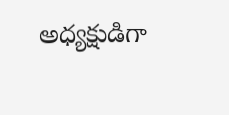అధ్యక్షుడిగా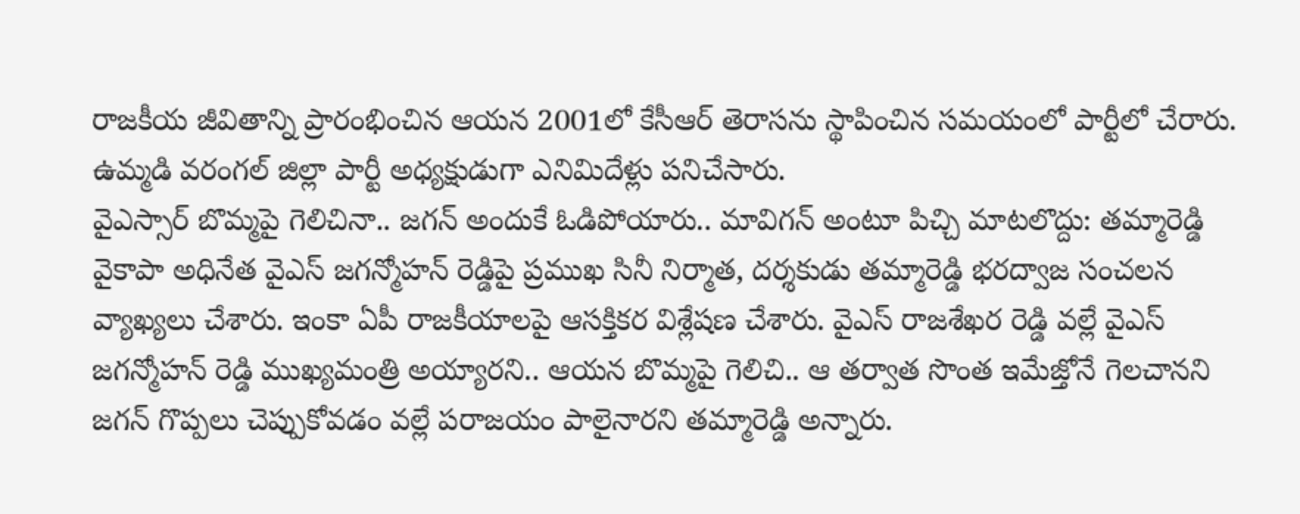రాజకీయ జీవితాన్ని ప్రారంభించిన ఆయన 2001లో కేసీఆర్ తెరాసను స్థాపించిన సమయంలో పార్టీలో చేరారు. ఉమ్మడి వరంగల్ జిల్లా పార్టీ అధ్యక్షుడుగా ఎనిమిదేళ్లు పనిచేసారు.
వైఎస్సార్ బొమ్మపై గెలిచినా.. జగన్ అందుకే ఓడిపోయారు.. మావిగన్ అంటూ పిచ్చి మాటలొద్దు: తమ్మారెడ్డి
వైకాపా అధినేత వైఎస్ జగన్మోహన్ రెడ్డిపై ప్రముఖ సినీ నిర్మాత, దర్శకుడు తమ్మారెడ్డి భరద్వాజ సంచలన వ్యాఖ్యలు చేశారు. ఇంకా ఏపీ రాజకీయాలపై ఆసక్తికర విశ్లేషణ చేశారు. వైఎస్ రాజశేఖర రెడ్డి వల్లే వైఎస్ జగన్మోహన్ రెడ్డి ముఖ్యమంత్రి అయ్యారని.. ఆయన బొమ్మపై గెలిచి.. ఆ తర్వాత సొంత ఇమేజ్తోనే గెలచానని జగన్ గొప్పలు చెప్పుకోవడం వల్లే పరాజయం పాలైనారని తమ్మారెడ్డి అన్నారు.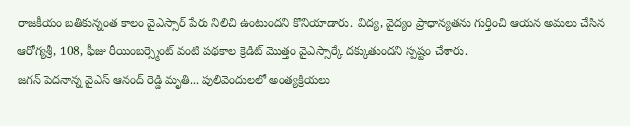రాజకీయం బతికున్నంత కాలం వైఎస్సార్ పేరు నిలిచి ఉంటుందని కొనియాడారు. విద్య, వైద్యం ప్రాధాన్యతను గుర్తించి ఆయన అమలు చేసిన ఆరోగ్యశ్రీ, 108, ఫీజు రీయింబర్స్మెంట్ వంటి పథకాల క్రెడిట్ మొత్తం వైఎస్సార్కే దక్కుతుందని స్పష్టం చేశారు.
జగన్ పెదనాన్న వైఎస్ ఆనంద్ రెడ్డి మృతి... పులివెందులలో అంత్యక్రియలు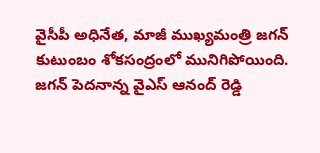వైసీపీ అధినేత, మాజీ ముఖ్యమంత్రి జగన్ కుటుంబం శోకసంద్రంలో మునిగిపోయింది. జగన్ పెదనాన్న వైఎస్ ఆనంద్ రెడ్డి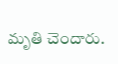మృతి చెందారు.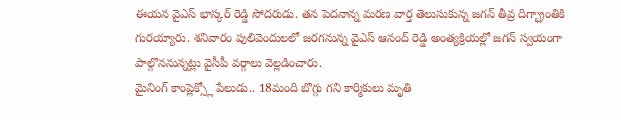ఈయన వైఎస్ భాస్కర్ రెడ్డి సోదరుడు. తన పెదనాన్న మరణ వార్త తెలుసుకున్న జగన్ తీవ్ర దిగ్భ్రాంతికి గురయ్యారు. శనివారం పులివెందులలో జరగనున్న వైఎస్ ఆనంద్ రెడ్డి అంత్యక్రియల్లో జగన్ స్వయంగా పాల్గొననున్నట్లు వైసీపీ వర్గాలు వెల్లడించారు.
మైనింగ్ కాంప్లెక్స్లో పేలుడు.. 18మంది బొగ్గు గని కార్మికులు మృతి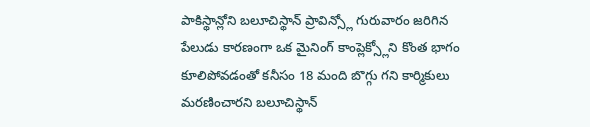పాకిస్థాన్లోని బలూచిస్థాన్ ప్రావిన్స్లో గురువారం జరిగిన పేలుడు కారణంగా ఒక మైనింగ్ కాంప్లెక్స్లోని కొంత భాగం కూలిపోవడంతో కనీసం 18 మంది బొగ్గు గని కార్మికులు మరణించారని బలూచిస్థాన్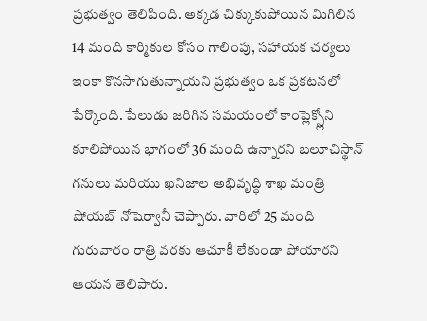ప్రభుత్వం తెలిపింది. అక్కడ చిక్కుకుపోయిన మిగిలిన 14 మంది కార్మికుల కోసం గాలింపు, సహాయక చర్యలు ఇంకా కొనసాగుతున్నాయని ప్రభుత్వం ఒక ప్రకటనలో పేర్కొంది. పేలుడు జరిగిన సమయంలో కాంప్లెక్స్లోని కూలిపోయిన భాగంలో 36 మంది ఉన్నారని బలూచిస్థాన్ గనులు మరియు ఖనిజాల అభివృద్ధి శాఖ మంత్రి షోయబ్ నోషెర్వానీ చెప్పారు. వారిలో 25 మంది గురువారం రాత్రి వరకు ఆచూకీ లేకుండా పోయారని ఆయన తెలిపారు.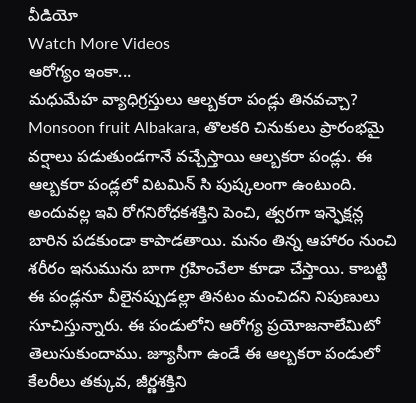వీడియో
Watch More Videos
ఆరోగ్యం ఇంకా...
మధుమేహ వ్యాధిగ్రస్తులు ఆల్బకరా పండ్లు తినవచ్చా?
Monsoon fruit Albakara, తొలకరి చినుకులు ప్రారంభమై వర్షాలు పడుతుండగానే వచ్చేస్తాయి ఆల్బకరా పండ్లు. ఈ ఆల్బకరా పండ్లలో విటమిన్ సి పుష్కలంగా ఉంటుంది. అందువల్ల ఇవి రోగనిరోధకశక్తిని పెంచి, త్వరగా ఇన్ఫెక్షన్ల బారిన పడకుండా కాపాడతాయి. మనం తిన్న ఆహారం నుంచి శరీరం ఇనుమును బాగా గ్రహించేలా కూడా చేస్తాయి. కాబట్టి ఈ పండ్లనూ వీలైనప్పుడల్లా తినటం మంచిదని నిపుణులు సూచిస్తున్నారు. ఈ పండులోని ఆరోగ్య ప్రయోజనాలేమిటో తెలుసుకుందాము. జ్యూసీగా ఉండే ఈ ఆల్బకరా పండులో కేలరీలు తక్కువ, జీర్ణశక్తిని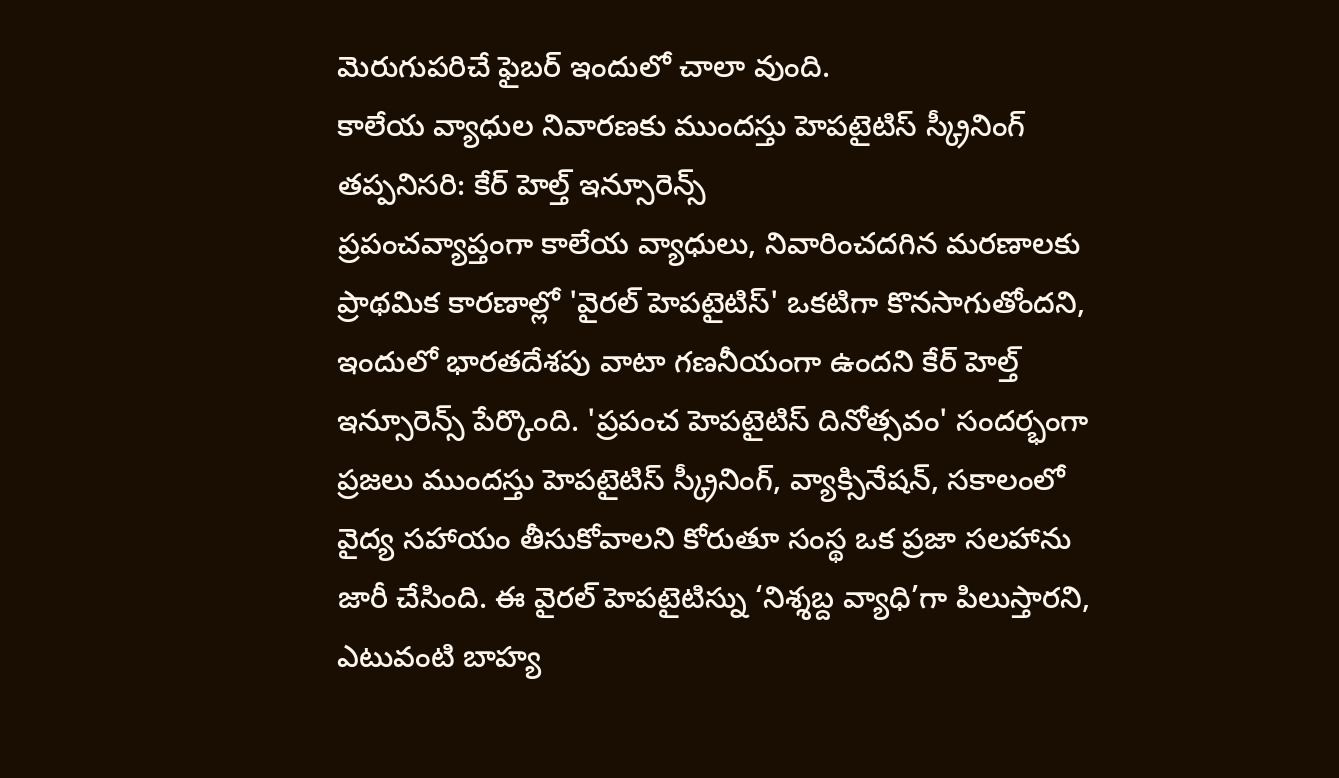మెరుగుపరిచే ఫైబర్ ఇందులో చాలా వుంది.
కాలేయ వ్యాధుల నివారణకు ముందస్తు హెపటైటిస్ స్క్రీనింగ్ తప్పనిసరి: కేర్ హెల్త్ ఇన్సూరెన్స్
ప్రపంచవ్యాప్తంగా కాలేయ వ్యాధులు, నివారించదగిన మరణాలకు ప్రాథమిక కారణాల్లో 'వైరల్ హెపటైటిస్' ఒకటిగా కొనసాగుతోందని, ఇందులో భారతదేశపు వాటా గణనీయంగా ఉందని కేర్ హెల్త్ ఇన్సూరెన్స్ పేర్కొంది. 'ప్రపంచ హెపటైటిస్ దినోత్సవం' సందర్భంగా ప్రజలు ముందస్తు హెపటైటిస్ స్క్రీనింగ్, వ్యాక్సినేషన్, సకాలంలో వైద్య సహాయం తీసుకోవాలని కోరుతూ సంస్థ ఒక ప్రజా సలహాను జారీ చేసింది. ఈ వైరల్ హెపటైటిస్ను ‘నిశ్శబ్ద వ్యాధి’గా పిలుస్తారని, ఎటువంటి బాహ్య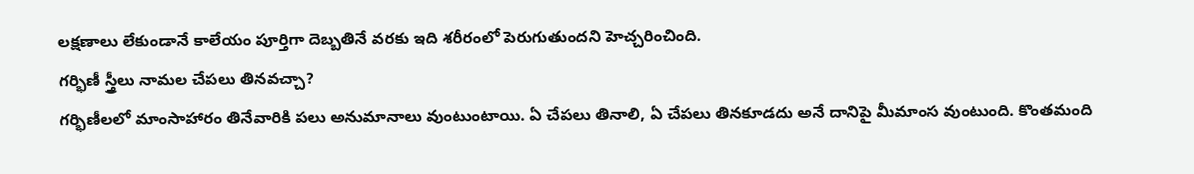లక్షణాలు లేకుండానే కాలేయం పూర్తిగా దెబ్బతినే వరకు ఇది శరీరంలో పెరుగుతుందని హెచ్చరించింది.
గర్భిణీ స్త్రీలు నామల చేపలు తినవచ్చా?
గర్భిణీలలో మాంసాహారం తినేవారికి పలు అనుమానాలు వుంటుంటాయి. ఏ చేపలు తినాలి, ఏ చేపలు తినకూడదు అనే దానిపై మీమాంస వుంటుంది. కొంతమంది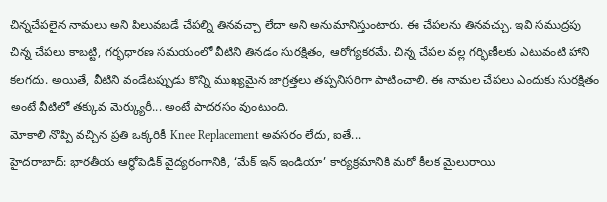చిన్నచేపలైన నామలు అని పిలువబడే చేపల్ని తినవచ్చా లేదా అని అనుమానిస్తుంటారు. ఈ చేపలను తినవచ్చు. ఇవి సముద్రపు చిన్న చేపలు కాబట్టి, గర్భధారణ సమయంలో వీటిని తినడం సురక్షితం, ఆరోగ్యకరమే. చిన్న చేపల వల్ల గర్భిణీలకు ఎటువంటి హాని కలగదు. అయితే, వీటిని వండేటప్పుడు కొన్ని ముఖ్యమైన జాగ్రత్తలు తప్పనిసరిగా పాటించాలి. ఈ నామల చేపలు ఎందుకు సురక్షితం అంటే వీటిలో తక్కువ మెర్క్యురీ... అంటే పాదరసం వుంటుంది.
మోకాలి నొప్పి వచ్చిన ప్రతి ఒక్కరికీ Knee Replacement అవసరం లేదు, ఐతే...
హైదరాబాద్: భారతీయ ఆర్థోపెడిక్ వైద్యరంగానికి, ‘మేక్ ఇన్ ఇండియా’ కార్యక్రమానికి మరో కీలక మైలురాయి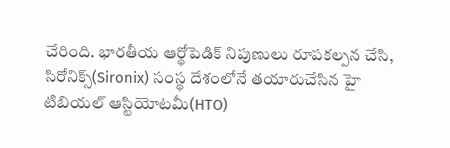చేరింది. భారతీయ ఆర్థోపెడిక్ నిపుణులు రూపకల్పన చేసి, సిరోనిక్స్(Sironix) సంస్థ దేశంలోనే తయారుచేసిన హై టిబియల్ ఆస్టియోటమీ(HTO)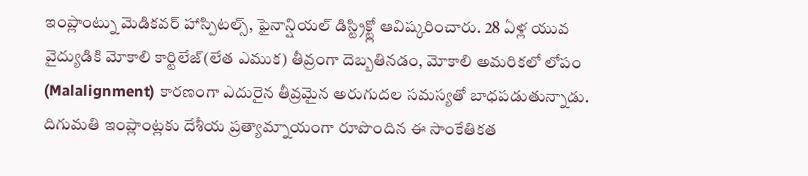ఇంప్లాంట్ను మెడికవర్ హాస్పిటల్స్, ఫైనాన్షియల్ డిస్ట్రిక్ట్లో ఆవిష్కరించారు. 28 ఏళ్ల యువ వైద్యుడికి మోకాలి కార్టిలేజ్(లేత ఎముక) తీవ్రంగా దెబ్బతినడం, మోకాలి అమరికలో లోపం (Malalignment) కారణంగా ఎదురైన తీవ్రమైన అరుగుదల సమస్యతో బాధపడుతున్నాడు. దిగుమతి ఇంప్లాంట్లకు దేశీయ ప్రత్యామ్నాయంగా రూపొందిన ఈ సాంకేతికత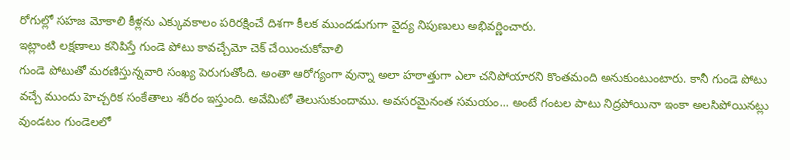రోగుల్లో సహజ మోకాలి కీళ్లను ఎక్కువకాలం పరిరక్షించే దిశగా కీలక ముందడుగుగా వైద్య నిపుణులు అభివర్ణించారు.
ఇట్లాంటి లక్షణాలు కనిపిస్తే గుండె పోటు కావచ్చేమో చెక్ చేయించుకోవాలి
గుండె పోటుతో మరణిస్తున్నవారి సంఖ్య పెరుగుతోంది. అంతా ఆరోగ్యంగా వున్నా అలా హఠాత్తుగా ఎలా చనిపోయారని కొంతమంది అనుకుంటుంటారు. కానీ గుండె పోటు వచ్చే ముందు హెచ్చరిక సంకేతాలు శరీరం ఇస్తుంది. అవేమిటో తెలుసుకుందాము. అవసరమైనంత సమయం... అంటే గంటల పాటు నిద్రపోయినా ఇంకా అలసిపోయినట్లు వుండటం గుండెలలో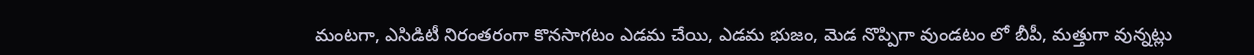మంటగా, ఎసిడిటీ నిరంతరంగా కొనసాగటం ఎడమ చేయి, ఎడమ భుజం, మెడ నొప్పిగా వుండటం లో బీపీ, మత్తుగా వున్నట్లు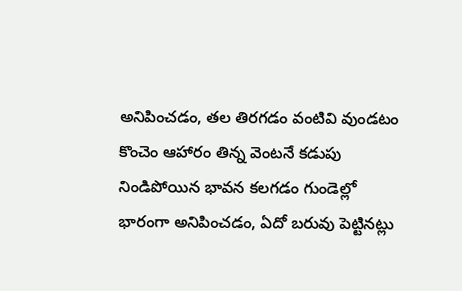అనిపించడం, తల తిరగడం వంటివి వుండటం కొంచెం ఆహారం తిన్న వెంటనే కడుపు నిండిపోయిన భావన కలగడం గుండెల్లో భారంగా అనిపించడం, ఏదో బరువు పెట్టినట్లు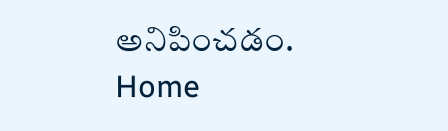అనిపించడం.
Home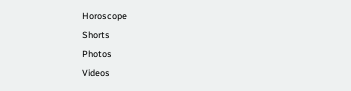Horoscope
Shorts
Photos
Videos